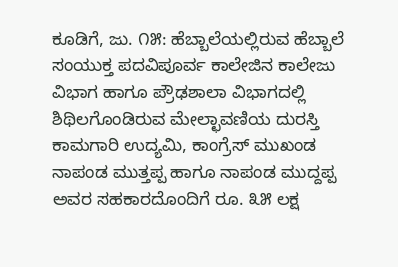ಕೂಡಿಗೆ, ಜು. ೧೫: ಹೆಬ್ಬಾಲೆಯಲ್ಲಿರುವ ಹೆಬ್ಬಾಲೆ ಸಂಯುಕ್ತ ಪದವಿಪೂರ್ವ ಕಾಲೇಜಿನ ಕಾಲೇಜು ವಿಭಾಗ ಹಾಗೂ ಪ್ರೌಢಶಾಲಾ ವಿಭಾಗದಲ್ಲಿ ಶಿಥಿಲಗೊಂಡಿರುವ ಮೇಲ್ಛಾವಣಿಯ ದುರಸ್ತಿ ಕಾಮಗಾರಿ ಉದ್ಯಮಿ, ಕಾಂಗ್ರೆಸ್ ಮುಖಂಡ ನಾಪಂಡ ಮುತ್ತಪ್ಪ ಹಾಗೂ ನಾಪಂಡ ಮುದ್ದಪ್ಪ ಅವರ ಸಹಕಾರದೊಂದಿಗೆ ರೂ. ೩೫ ಲಕ್ಷ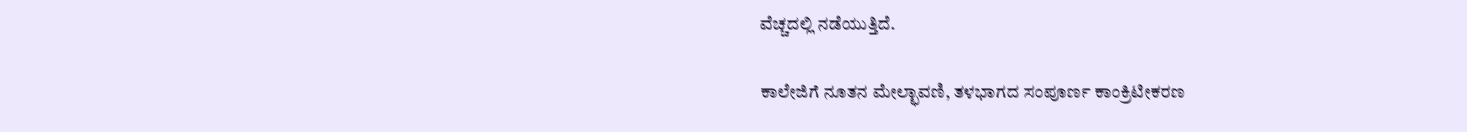ವೆಚ್ಚದಲ್ಲಿ ನಡೆಯುತ್ತಿದೆ.

ಕಾಲೇಜಿಗೆ ನೂತನ ಮೇಲ್ಛಾವಣಿ, ತಳಭಾಗದ ಸಂಪೂರ್ಣ ಕಾಂಕ್ರಿಟೀಕರಣ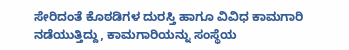ಸೇರಿದಂತೆ ಕೊಠಡಿಗಳ ದುರಸ್ತಿ ಹಾಗೂ ವಿವಿಧ ಕಾಮಗಾರಿ ನಡೆಯುತ್ತಿದ್ದು, ಕಾಮಗಾರಿಯನ್ನು ಸಂಸ್ಥೆಯ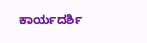ಕಾರ್ಯದರ್ಶಿ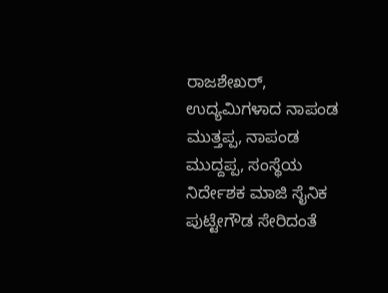ರಾಜಶೇಖರ್, ಉದ್ಯಮಿಗಳಾದ ನಾಪಂಡ ಮುತ್ತಪ್ಪ, ನಾಪಂಡ ಮುದ್ದಪ್ಪ, ಸಂಸ್ಥೆಯ ನಿರ್ದೇಶಕ ಮಾಜಿ ಸೈನಿಕ ಪುಟ್ಟೇಗೌಡ ಸೇರಿದಂತೆ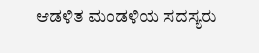ಆಡಳಿತ ಮಂಡಳಿಯ ಸದಸ್ಯರು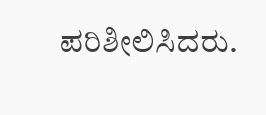ಪರಿಶೀಲಿಸಿದರು.